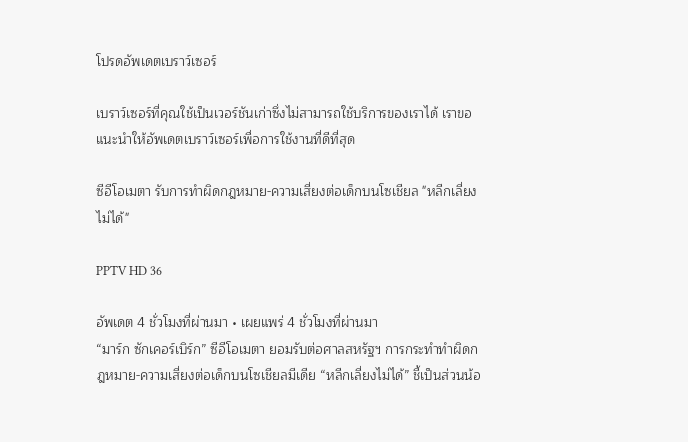โปรดอัพเดตเบราว์เซอร์

เบราว์เซอร์ที่คุณใช้เป็นเวอร์ชันเก่าซึ่งไม่สามารถใช้บริการของเราได้ เราขอแนะนำให้อัพเดตเบราว์เซอร์เพื่อการใช้งานที่ดีที่สุด

ซีอีโอเมตา รับการทำผิดกฎหมาย-ความเสี่ยงต่อเด็กบนโซเชียล "หลีกเลี่ยงไม่ได้"

PPTV HD 36

อัพเดต 4 ชั่วโมงที่ผ่านมา • เผยแพร่ 4 ชั่วโมงที่ผ่านมา
“มาร์ก ซักเคอร์เบิร์ก” ซีอีโอเมตา ยอมรับต่อศาลสหรัฐฯ การกระทำทำผิดกฎหมาย-ความเสี่ยงต่อเด็กบนโซเชียลมีเดีย “หลีกเลี่ยงไม่ได้” ชี้เป็นส่วนน้อ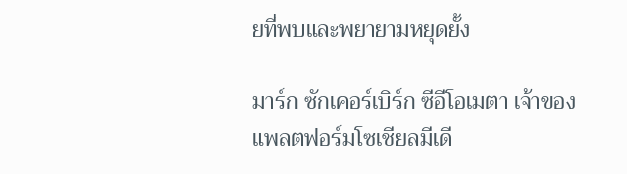ยที่พบและพยายามหยุดยั้ง

มาร์ก ซักเคอร์เบิร์ก ซีอีโอเมตา เจ้าของแพลตฟอร์มโซเชียลมีเดี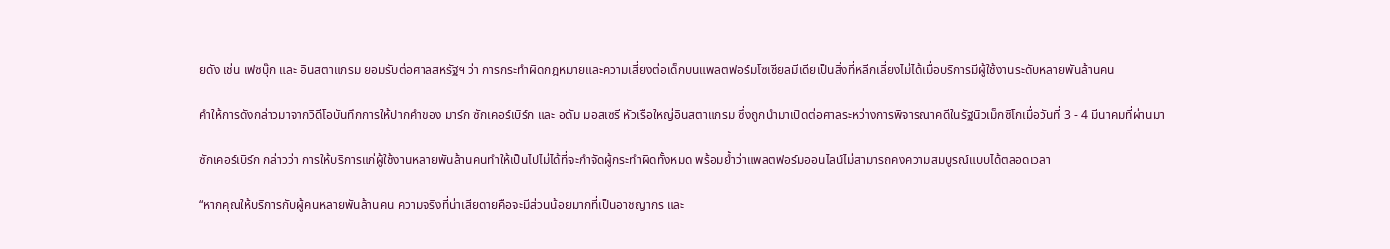ยดัง เช่น เฟซบุ๊ก และ อินสตาแกรม ยอมรับต่อศาลสหรัฐฯ ว่า การกระทำผิดกฎหมายและความเสี่ยงต่อเด็กบนแพลตฟอร์มโซเชียลมีเดียเป็นสิ่งที่หลีกเลี่ยงไม่ได้เมื่อบริการมีผู้ใช้งานระดับหลายพันล้านคน

คำให้การดังกล่าวมาจากวิดีโอบันทึกการให้ปากคำของ มาร์ก ซักเคอร์เบิร์ก และ อดัม มอสเซรี หัวเรือใหญ่อินสตาแกรม ซึ่งถูกนำมาเปิดต่อศาลระหว่างการพิจารณาคดีในรัฐนิวเม็กซิโกเมื่อวันที่ 3 - 4 มีนาคมที่ผ่านมา

ซักเคอร์เบิร์ก กล่าวว่า การให้บริการแก่ผู้ใช้งานหลายพันล้านคนทำให้เป็นไปไม่ได้ที่จะกำจัดผู้กระทำผิดทั้งหมด พร้อมย้ำว่าแพลตฟอร์มออนไลน์ไม่สามารถคงความสมบูรณ์แบบได้ตลอดเวลา

“หากคุณให้บริการกับผู้คนหลายพันล้านคน ความจริงที่น่าเสียดายคือจะมีส่วนน้อยมากที่เป็นอาชญากร และ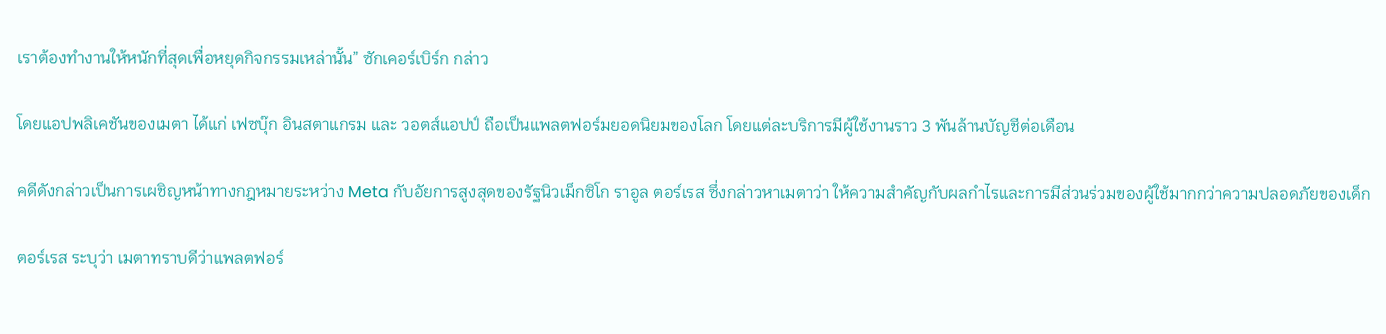เราต้องทำงานให้หนักที่สุดเพื่อหยุดกิจกรรมเหล่านั้น” ซักเคอร์เบิร์ก กล่าว

โดยแอปพลิเคชันของเมตา ได้แก่ เฟซบุ๊ก อินสตาแกรม และ วอตส์แอปป์ ถือเป็นแพลตฟอร์มยอดนิยมของโลก โดยแต่ละบริการมีผู้ใช้งานราว 3 พันล้านบัญชีต่อเดือน

คดีดังกล่าวเป็นการเผชิญหน้าทางกฎหมายระหว่าง Meta กับอัยการสูงสุดของรัฐนิวเม็กซิโก ราอูล ตอร์เรส ซึ่งกล่าวหาเมตาว่า ให้ความสำคัญกับผลกำไรและการมีส่วนร่วมของผู้ใช้มากกว่าความปลอดภัยของเด็ก

ตอร์เรส ระบุว่า เมตาทราบดีว่าแพลตฟอร์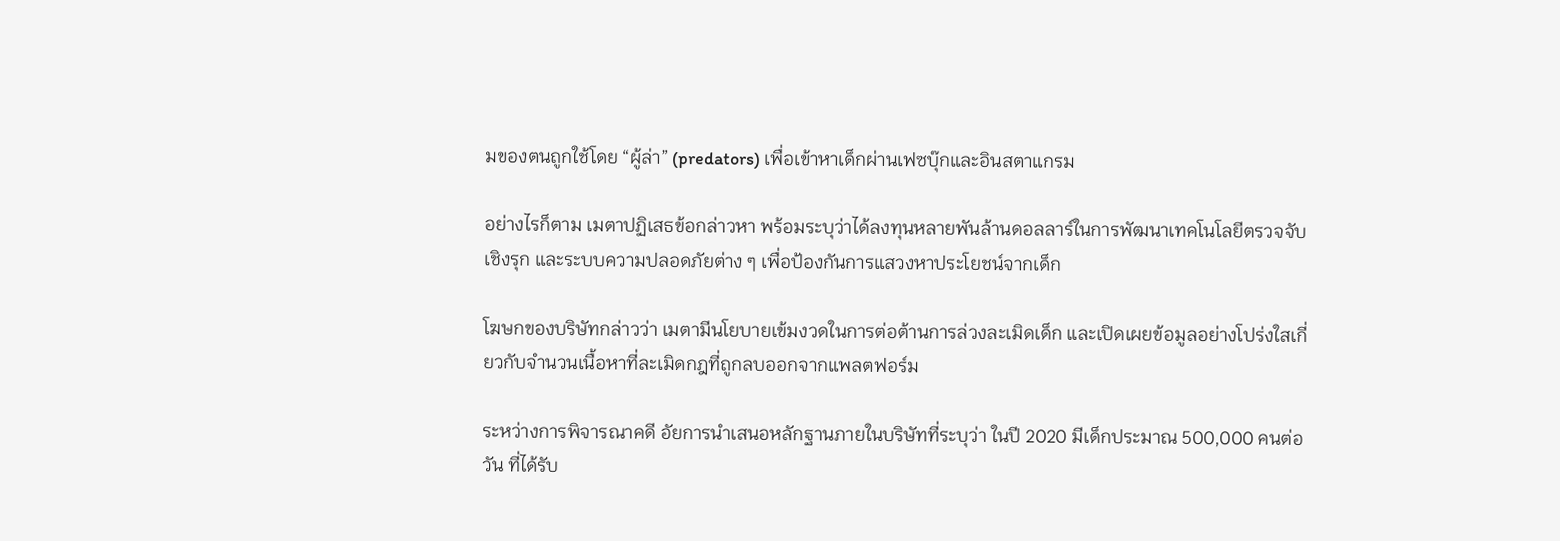มของตนถูกใช้โดย “ผู้ล่า” (predators) เพื่อเข้าหาเด็กผ่านเฟซบุ๊กและอินสตาแกรม

อย่างไรก็ตาม เมตาปฏิเสธข้อกล่าวหา พร้อมระบุว่าได้ลงทุนหลายพันล้านดอลลาร์ในการพัฒนาเทคโนโลยีตรวจจับเชิงรุก และระบบความปลอดภัยต่าง ๆ เพื่อป้องกันการแสวงหาประโยชน์จากเด็ก

โฆษกของบริษัทกล่าวว่า เมตามีนโยบายเข้มงวดในการต่อต้านการล่วงละเมิดเด็ก และเปิดเผยข้อมูลอย่างโปร่งใสเกี่ยวกับจำนวนเนื้อหาที่ละเมิดกฎที่ถูกลบออกจากแพลตฟอร์ม

ระหว่างการพิจารณาคดี อัยการนำเสนอหลักฐานภายในบริษัทที่ระบุว่า ในปี 2020 มีเด็กประมาณ 500,000 คนต่อวัน ที่ได้รับ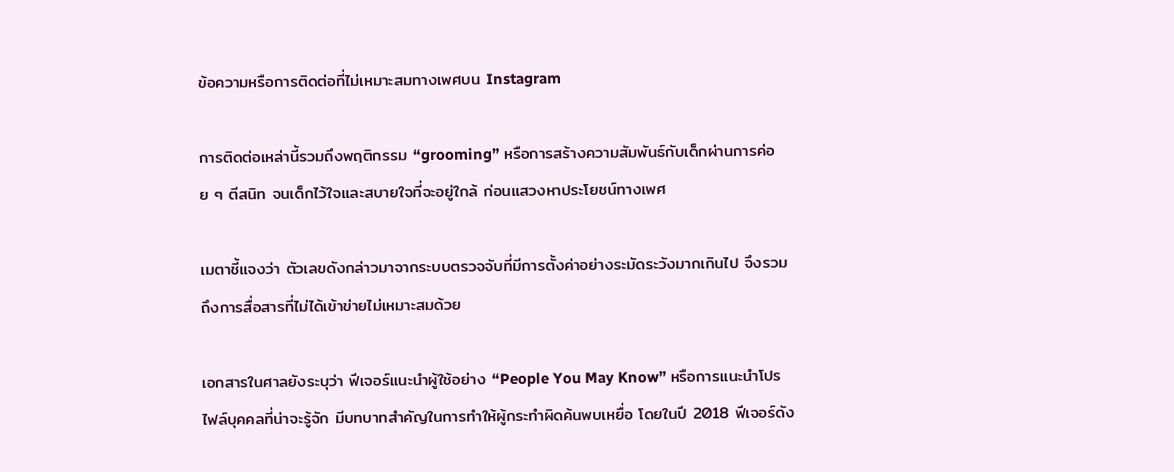ข้อความหรือการติดต่อที่ไม่เหมาะสมทางเพศบน Instagram

การติดต่อเหล่านี้รวมถึงพฤติกรรม “grooming” หรือการสร้างความสัมพันธ์กับเด็กผ่านการค่อย ๆ ตีสนิท จนเด็กไว้ใจและสบายใจที่จะอยู่ใกล้ ก่อนแสวงหาประโยชน์ทางเพศ

เมตาชี้แจงว่า ตัวเลขดังกล่าวมาจากระบบตรวจจับที่มีการตั้งค่าอย่างระมัดระวังมากเกินไป จึงรวมถึงการสื่อสารที่ไม่ได้เข้าข่ายไม่เหมาะสมด้วย

เอกสารในศาลยังระบุว่า ฟีเจอร์แนะนำผู้ใช้อย่าง “People You May Know” หรือการแนะนำโปรไฟล์บุคคลที่น่าจะรู้จัก มีบทบาทสำคัญในการทำให้ผู้กระทำผิดค้นพบเหยื่อ โดยในปี 2018 ฟีเจอร์ดัง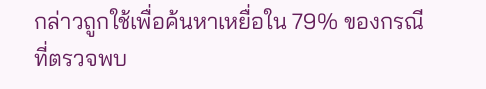กล่าวถูกใช้เพื่อค้นหาเหยื่อใน 79% ของกรณีที่ตรวจพบ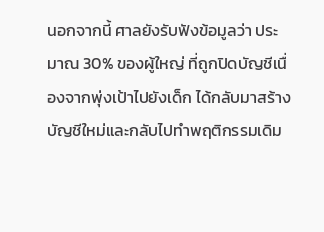นอกจากนี้ ศาลยังรับฟังข้อมูลว่า ประมาณ 30% ของผู้ใหญ่ ที่ถูกปิดบัญชีเนื่องจากพุ่งเป้าไปยังเด็ก ได้กลับมาสร้างบัญชีใหม่และกลับไปทำพฤติกรรมเดิม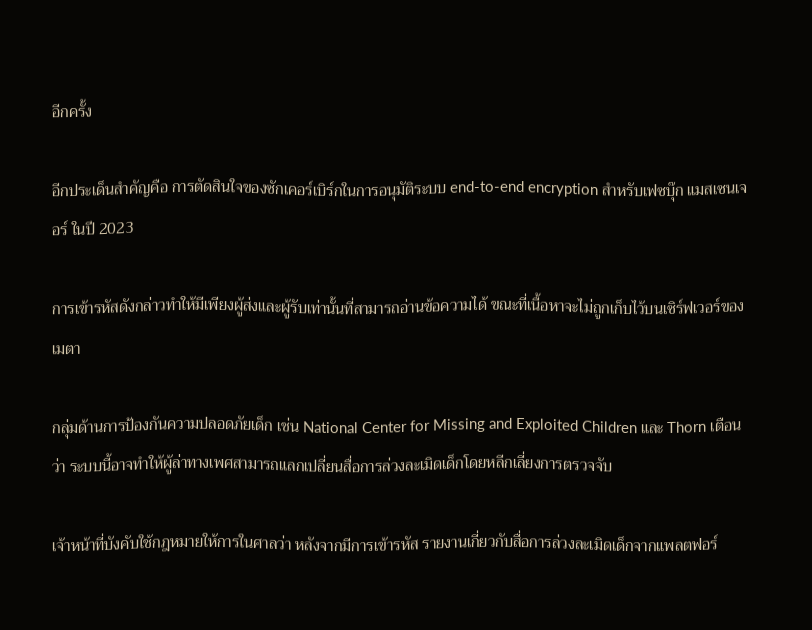อีกครั้ง

อีกประเด็นสำคัญคือ การตัดสินใจของซักเคอร์เบิร์กในการอนุมัติระบบ end-to-end encryption สำหรับเฟซบุ๊ก แมสเซนเจอร์ ในปี 2023

การเข้ารหัสดังกล่าวทำให้มีเพียงผู้ส่งและผู้รับเท่านั้นที่สามารถอ่านข้อความได้ ขณะที่เนื้อหาจะไม่ถูกเก็บไว้บนเซิร์ฟเวอร์ของเมตา

กลุ่มด้านการป้องกันความปลอดภัยเด็ก เช่น National Center for Missing and Exploited Children และ Thorn เตือนว่า ระบบนี้อาจทำให้ผู้ล่าทางเพศสามารถแลกเปลี่ยนสื่อการล่วงละเมิดเด็กโดยหลีกเลี่ยงการตรวจจับ

เจ้าหน้าที่บังคับใช้กฎหมายให้การในศาลว่า หลังจากมีการเข้ารหัส รายงานเกี่ยวกับสื่อการล่วงละเมิดเด็กจากแพลตฟอร์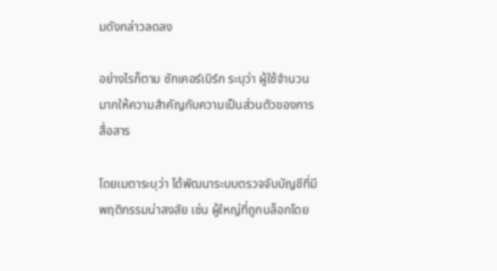มดังกล่าวลดลง

อย่างไรก็ตาม ซักเคอร์เบิร์ก ระบุว่า ผู้ใช้จำนวนมากให้ความสำคัญกับความเป็นส่วนตัวของการสื่อสาร

โดยเมตาระบุว่า ได้พัฒนาระบบตรวจจับบัญชีที่มีพฤติกรรมน่าสงสัย เช่น ผู้ใหญ่ที่ถูกบล็อกโดย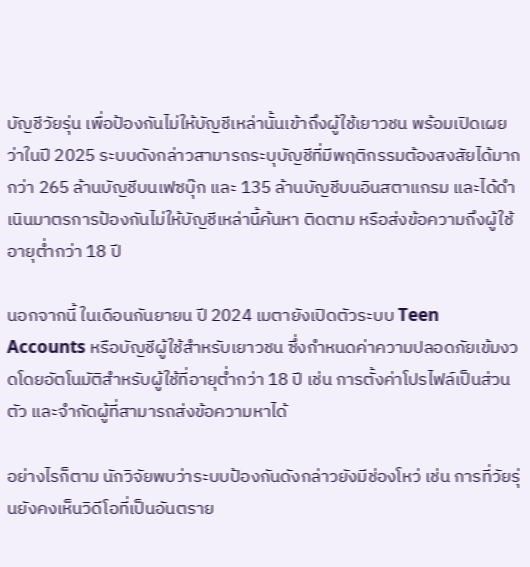บัญชีวัยรุ่น เพื่อป้องกันไม่ให้บัญชีเหล่านั้นเข้าถึงผู้ใช้เยาวชน พร้อมเปิดเผยว่าในปี 2025 ระบบดังกล่าวสามารถระบุบัญชีที่มีพฤติกรรมต้องสงสัยได้มากกว่า 265 ล้านบัญชีบนเฟซบุ๊ก และ 135 ล้านบัญชีบนอินสตาแกรม และได้ดำเนินมาตรการป้องกันไม่ให้บัญชีเหล่านี้ค้นหา ติดตาม หรือส่งข้อความถึงผู้ใช้อายุต่ำกว่า 18 ปี

นอกจากนี้ ในเดือนกันยายน ปี 2024 เมตายังเปิดตัวระบบ Teen Accounts หรือบัญชีผู้ใช้สำหรับเยาวชน ซึ่งกำหนดค่าความปลอดภัยเข้มงวดโดยอัตโนมัติสำหรับผู้ใช้ที่อายุต่ำกว่า 18 ปี เช่น การตั้งค่าโปรไฟล์เป็นส่วนตัว และจำกัดผู้ที่สามารถส่งข้อความหาได้

อย่างไรก็ตาม นักวิจัยพบว่าระบบป้องกันดังกล่าวยังมีช่องโหว่ เช่น การที่วัยรุ่นยังคงเห็นวิดีโอที่เป็นอันตราย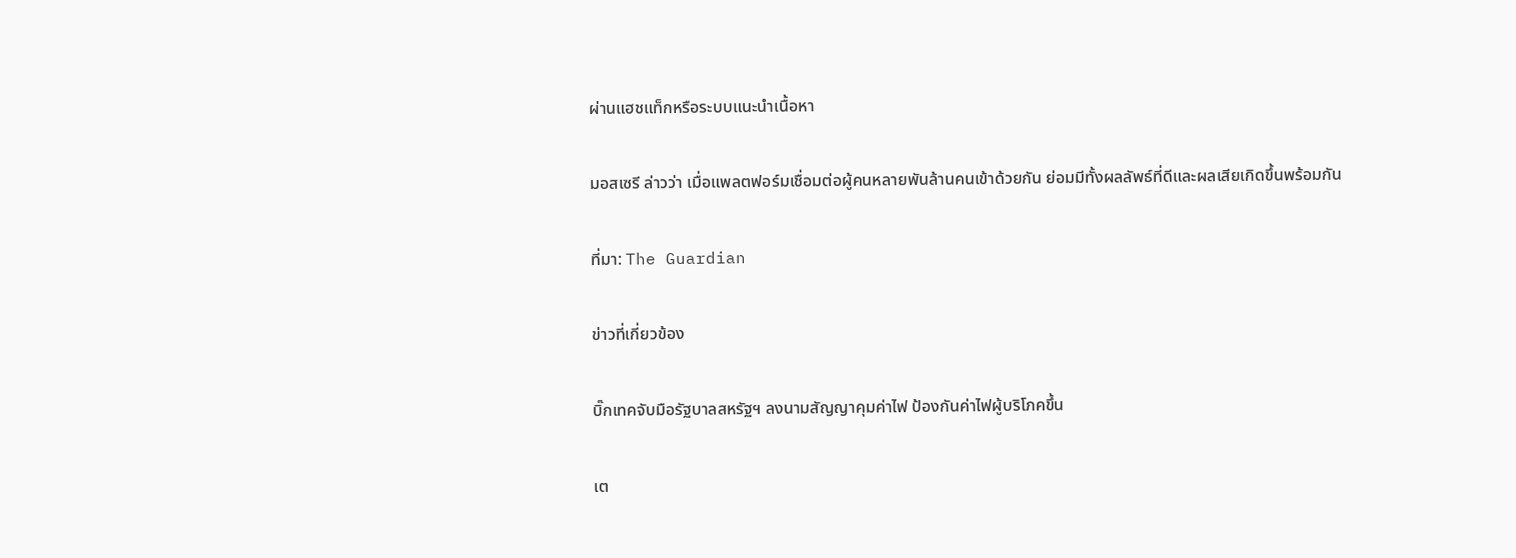ผ่านแฮชแท็กหรือระบบแนะนำเนื้อหา

มอสเซรี ล่าวว่า เมื่อแพลตฟอร์มเชื่อมต่อผู้คนหลายพันล้านคนเข้าด้วยกัน ย่อมมีทั้งผลลัพธ์ที่ดีและผลเสียเกิดขึ้นพร้อมกัน

ที่มา: The Guardian

ข่าวที่เกี่ยวข้อง

บิ๊กเทคจับมือรัฐบาลสหรัฐฯ ลงนามสัญญาคุมค่าไฟ ป้องกันค่าไฟผู้บริโภคขึ้น

เต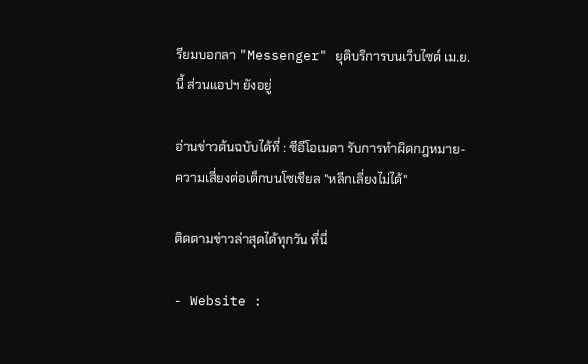รียมบอกลา "Messenger" ยุติบริการบนเว็บไซต์ เม.ย.นี้ ส่วนแอปฯ ยังอยู่

อ่านข่าวต้นฉบับได้ที่ : ซีอีโอเมตา รับการทำผิดกฎหมาย-ความเสี่ยงต่อเด็กบนโซเชียล "หลีกเลี่ยงไม่ได้"

ติดตามข่าวล่าสุดได้ทุกวัน ที่นี่

- Website :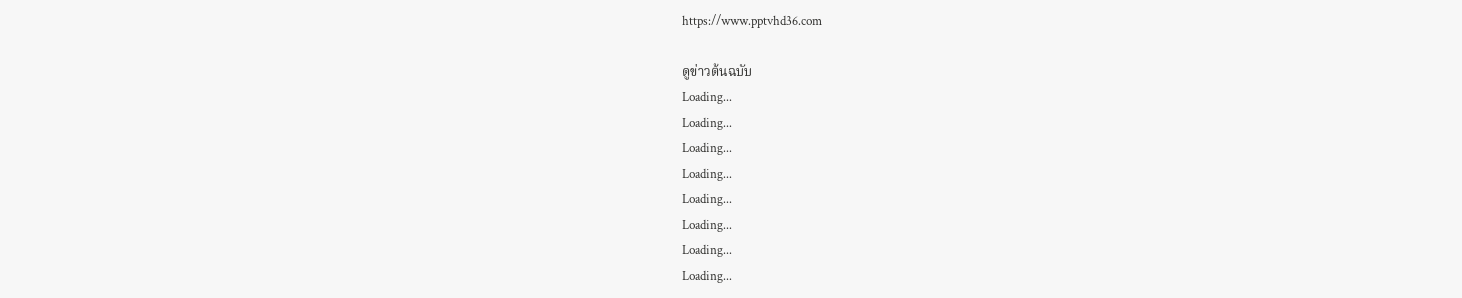https://www.pptvhd36.com

ดูข่าวต้นฉบับ
Loading...
Loading...
Loading...
Loading...
Loading...
Loading...
Loading...
Loading...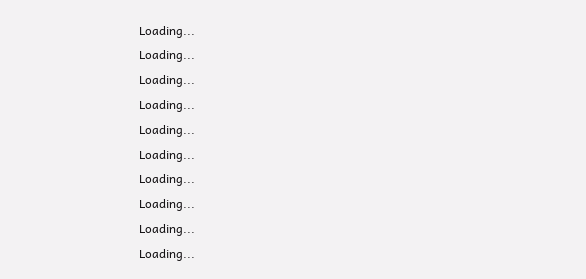Loading...
Loading...
Loading...
Loading...
Loading...
Loading...
Loading...
Loading...
Loading...
Loading...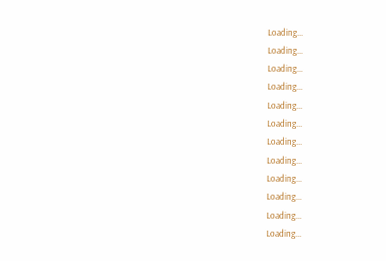Loading...
Loading...
Loading...
Loading...
Loading...
Loading...
Loading...
Loading...
Loading...
Loading...
Loading...
Loading...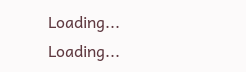Loading...
Loading...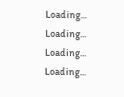Loading...
Loading...
Loading...
Loading...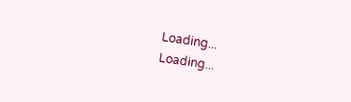Loading...
Loading...